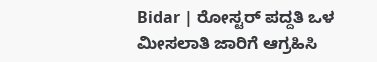Bidar | ರೋಸ್ಟರ್ ಪದ್ದತಿ ಒಳ ಮೀಸಲಾತಿ ಜಾರಿಗೆ ಆಗ್ರಹಿಸಿ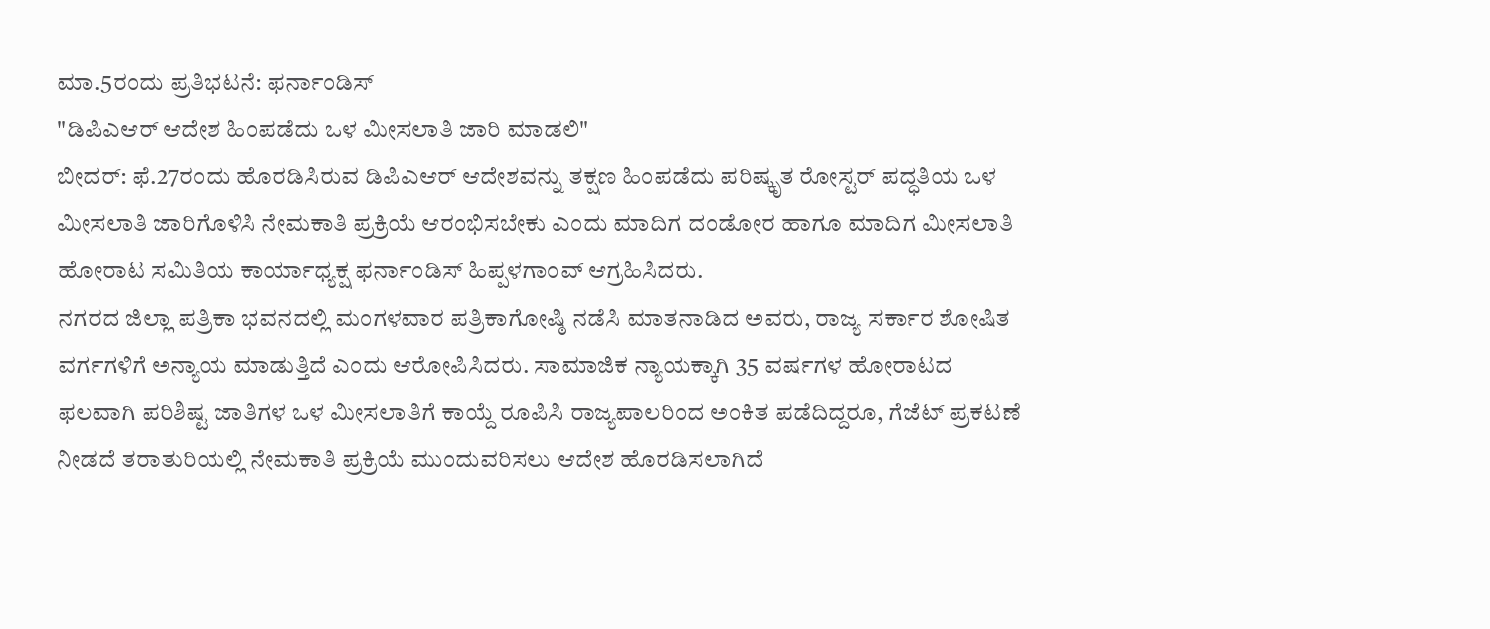ಮಾ.5ರಂದು ಪ್ರತಿಭಟನೆ: ಫರ್ನಾಂಡಿಸ್
"ಡಿಪಿಎಆರ್ ಆದೇಶ ಹಿಂಪಡೆದು ಒಳ ಮೀಸಲಾತಿ ಜಾರಿ ಮಾಡಲಿ"
ಬೀದರ್: ಫೆ.27ರಂದು ಹೊರಡಿಸಿರುವ ಡಿಪಿಎಆರ್ ಆದೇಶವನ್ನು ತಕ್ಷಣ ಹಿಂಪಡೆದು ಪರಿಷ್ಕೃತ ರೋಸ್ಟರ್ ಪದ್ಧತಿಯ ಒಳ ಮೀಸಲಾತಿ ಜಾರಿಗೊಳಿಸಿ ನೇಮಕಾತಿ ಪ್ರಕ್ರಿಯೆ ಆರಂಭಿಸಬೇಕು ಎಂದು ಮಾದಿಗ ದಂಡೋರ ಹಾಗೂ ಮಾದಿಗ ಮೀಸಲಾತಿ ಹೋರಾಟ ಸಮಿತಿಯ ಕಾರ್ಯಾಧ್ಯಕ್ಷ ಫರ್ನಾಂಡಿಸ್ ಹಿಪ್ಪಳಗಾಂವ್ ಆಗ್ರಹಿಸಿದರು.
ನಗರದ ಜಿಲ್ಲಾ ಪತ್ರಿಕಾ ಭವನದಲ್ಲಿ ಮಂಗಳವಾರ ಪತ್ರಿಕಾಗೋಷ್ಠಿ ನಡೆಸಿ ಮಾತನಾಡಿದ ಅವರು, ರಾಜ್ಯ ಸರ್ಕಾರ ಶೋಷಿತ ವರ್ಗಗಳಿಗೆ ಅನ್ಯಾಯ ಮಾಡುತ್ತಿದೆ ಎಂದು ಆರೋಪಿಸಿದರು. ಸಾಮಾಜಿಕ ನ್ಯಾಯಕ್ಕಾಗಿ 35 ವರ್ಷಗಳ ಹೋರಾಟದ ಫಲವಾಗಿ ಪರಿಶಿಷ್ಟ ಜಾತಿಗಳ ಒಳ ಮೀಸಲಾತಿಗೆ ಕಾಯ್ದೆ ರೂಪಿಸಿ ರಾಜ್ಯಪಾಲರಿಂದ ಅಂಕಿತ ಪಡೆದಿದ್ದರೂ, ಗೆಜೆಟ್ ಪ್ರಕಟಣೆ ನೀಡದೆ ತರಾತುರಿಯಲ್ಲಿ ನೇಮಕಾತಿ ಪ್ರಕ್ರಿಯೆ ಮುಂದುವರಿಸಲು ಆದೇಶ ಹೊರಡಿಸಲಾಗಿದೆ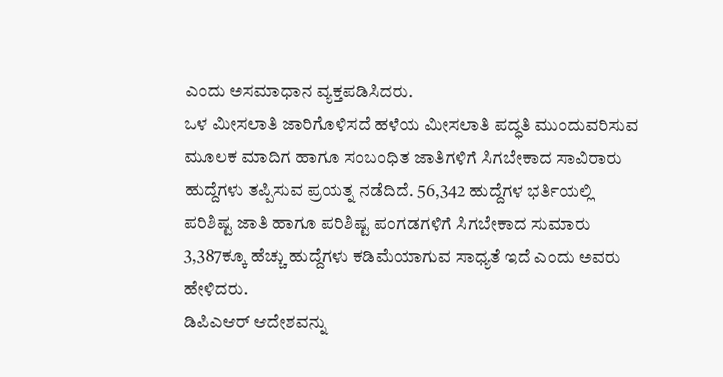ಎಂದು ಅಸಮಾಧಾನ ವ್ಯಕ್ತಪಡಿಸಿದರು.
ಒಳ ಮೀಸಲಾತಿ ಜಾರಿಗೊಳಿಸದೆ ಹಳೆಯ ಮೀಸಲಾತಿ ಪದ್ಧತಿ ಮುಂದುವರಿಸುವ ಮೂಲಕ ಮಾದಿಗ ಹಾಗೂ ಸಂಬಂಧಿತ ಜಾತಿಗಳಿಗೆ ಸಿಗಬೇಕಾದ ಸಾವಿರಾರು ಹುದ್ದೆಗಳು ತಪ್ಪಿಸುವ ಪ್ರಯತ್ನ ನಡೆದಿದೆ. 56,342 ಹುದ್ದೆಗಳ ಭರ್ತಿಯಲ್ಲಿ ಪರಿಶಿಷ್ಟ ಜಾತಿ ಹಾಗೂ ಪರಿಶಿಷ್ಟ ಪಂಗಡಗಳಿಗೆ ಸಿಗಬೇಕಾದ ಸುಮಾರು 3,387ಕ್ಕೂ ಹೆಚ್ಚು ಹುದ್ದೆಗಳು ಕಡಿಮೆಯಾಗುವ ಸಾಧ್ಯತೆ ಇದೆ ಎಂದು ಅವರು ಹೇಳಿದರು.
ಡಿಪಿಎಆರ್ ಆದೇಶವನ್ನು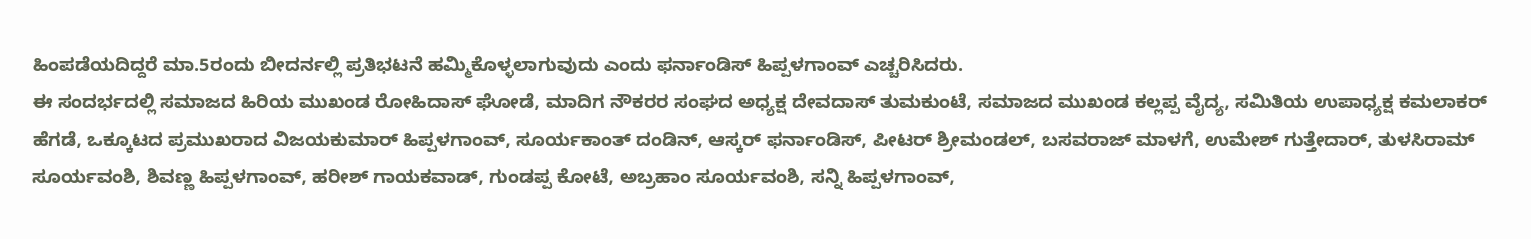ಹಿಂಪಡೆಯದಿದ್ದರೆ ಮಾ.5ರಂದು ಬೀದರ್ನಲ್ಲಿ ಪ್ರತಿಭಟನೆ ಹಮ್ಮಿಕೊಳ್ಳಲಾಗುವುದು ಎಂದು ಫರ್ನಾಂಡಿಸ್ ಹಿಪ್ಪಳಗಾಂವ್ ಎಚ್ಚರಿಸಿದರು.
ಈ ಸಂದರ್ಭದಲ್ಲಿ ಸಮಾಜದ ಹಿರಿಯ ಮುಖಂಡ ರೋಹಿದಾಸ್ ಘೋಡೆ, ಮಾದಿಗ ನೌಕರರ ಸಂಘದ ಅಧ್ಯಕ್ಷ ದೇವದಾಸ್ ತುಮಕುಂಟೆ, ಸಮಾಜದ ಮುಖಂಡ ಕಲ್ಲಪ್ಪ ವೈದ್ಯ, ಸಮಿತಿಯ ಉಪಾಧ್ಯಕ್ಷ ಕಮಲಾಕರ್ ಹೆಗಡೆ, ಒಕ್ಕೂಟದ ಪ್ರಮುಖರಾದ ವಿಜಯಕುಮಾರ್ ಹಿಪ್ಪಳಗಾಂವ್, ಸೂರ್ಯಕಾಂತ್ ದಂಡಿನ್, ಆಸ್ಕರ್ ಫರ್ನಾಂಡಿಸ್, ಪೀಟರ್ ಶ್ರೀಮಂಡಲ್, ಬಸವರಾಜ್ ಮಾಳಗೆ, ಉಮೇಶ್ ಗುತ್ತೇದಾರ್, ತುಳಸಿರಾಮ್ ಸೂರ್ಯವಂಶಿ, ಶಿವಣ್ಣ ಹಿಪ್ಪಳಗಾಂವ್, ಹರೀಶ್ ಗಾಯಕವಾಡ್, ಗುಂಡಪ್ಪ ಕೋಟೆ, ಅಬ್ರಹಾಂ ಸೂರ್ಯವಂಶಿ, ಸನ್ನಿ ಹಿಪ್ಪಳಗಾಂವ್,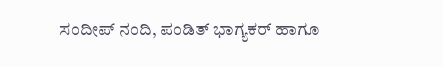ಸಂದೀಪ್ ನಂದಿ, ಪಂಡಿತ್ ಭಾಗ್ಯಕರ್ ಹಾಗೂ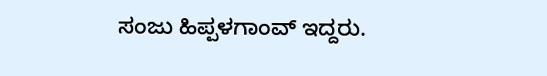ಸಂಜು ಹಿಪ್ಪಳಗಾಂವ್ ಇದ್ದರು.